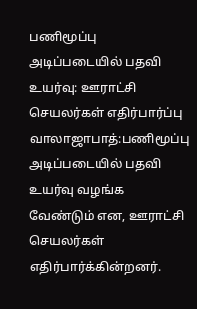பணிமூப்பு அடிப்படையில் பதவி உயர்வு: ஊராட்சி செயலர்கள் எதிர்பார்ப்பு
வாலாஜாபாத்:பணிமூப்பு அடிப்படையில் பதவி உயர்வு வழங்க வேண்டும் என, ஊராட்சி செயலர்கள் எதிர்பார்க்கின்றனர்.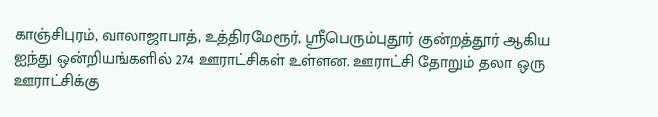காஞ்சிபுரம், வாலாஜாபாத், உத்திரமேரூர், ஸ்ரீபெரும்புதூர் குன்றத்தூர் ஆகிய ஐந்து ஒன்றியங்களில் 274 ஊராட்சிகள் உள்ளன. ஊராட்சி தோறும் தலா ஒரு ஊராட்சிக்கு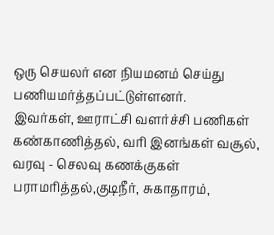ஒரு செயலர் என நியமனம் செய்து பணியமர்த்தப்பட்டுள்ளனர்.
இவர்கள், ஊராட்சி வளர்ச்சி பணிகள் கண்காணித்தல், வரி இனங்கள் வசூல், வரவு - செலவு கணக்குகள் பராமரித்தல்,குடிநீர், சுகாதாரம்,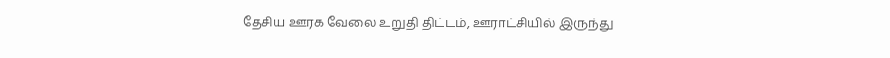தேசிய ஊரக வேலை உறுதி திட்டம், ஊராட்சியில் இருந்து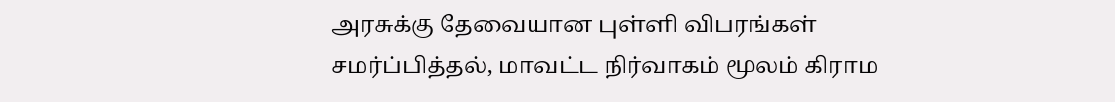அரசுக்கு தேவையான புள்ளி விபரங்கள் சமர்ப்பித்தல், மாவட்ட நிர்வாகம் மூலம் கிராம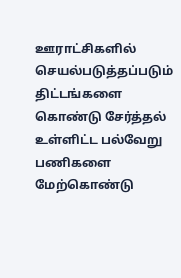ஊராட்சிகளில் செயல்படுத்தப்படும் திட்டங்களை கொண்டு சேர்த்தல் உள்ளிட்ட பல்வேறு பணிகளை மேற்கொண்டு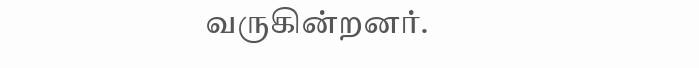வருகின்றனர்.